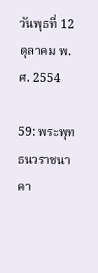วันพุธที่ 12 ตุลาคม พ.ศ. 2554

59: พระพุทธนวราชนาคา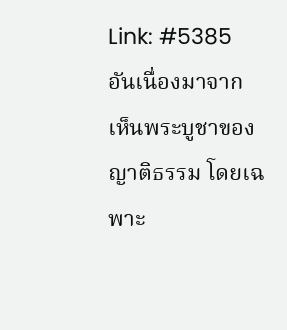Link: #5385
อันเนื่องมาจาก เห็นพระบูชาของญาติธรรม โดยเฉพาะ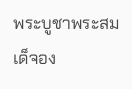พระบูชาพระสมเด็จอง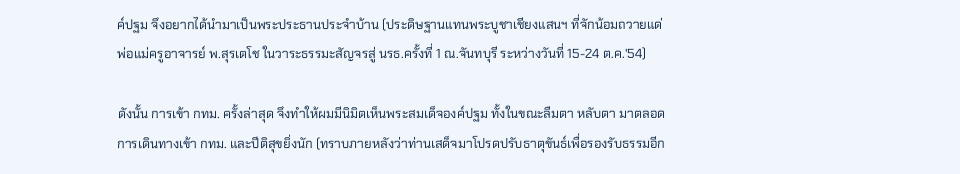ค์ปฐม จึงอยากได้นำมาเป็นพระประธานประจำบ้าน (ประดิษฐานแทนพระบูชาเชียงแสนฯ ที่จักน้อมถวายแด่พ่อแม่ครูอาจารย์ พ.สุรเตโช ในวาระธรรมะสัญจรสู่ นรธ.ครั้งที่ 1 ณ.จันทบุรี ระหว่างวันที่ 15-24 ต.ค.'54)

ดังนั้น การเข้า กทม. ครั้งล่าสุด จึงทำให้ผมมีนิมิตเห็นพระสมเด็จองค์ปฐม ทั้งในขณะลืมตา หลับตา มาตลอดการเดินทางเข้า กทม. และปีติสุขยิ่งนัก (ทราบภายหลังว่าท่านเสด็จมาโปรดปรับธาตุขันธ์เพื่อรองรับธรรมอีก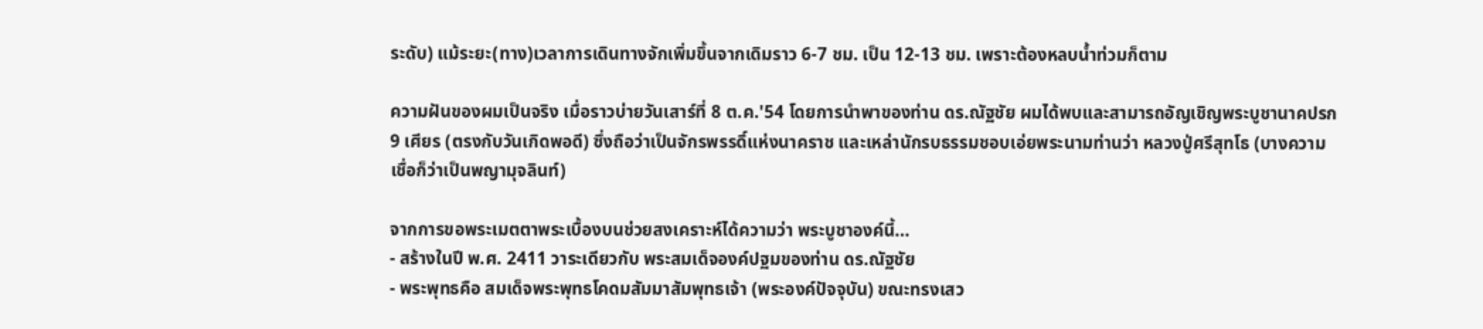ระดับ) แม้ระยะ(ทาง)เวลาการเดินทางจักเพิ่มขึ้นจากเดิมราว 6-7 ชม. เป็น 12-13 ชม. เพราะต้องหลบน้ำท่วมก็ตาม

ความฝันของผมเป็นจริง เมื่อราวบ่ายวันเสาร์ที่ 8 ต.ค.'54 โดยการนำพาของท่าน ดร.ณัฐชัย ผมได้พบและสามารถอัญเชิญพระบูชานาคปรก 9 เศียร (ตรงกับวันเกิดพอดี) ซึ่งถือว่าเป็นจักรพรรดิ์แห่งนาคราช และเหล่านักรบธรรมชอบเอ่ยพระนามท่านว่า หลวงปู่ศรีสุทโธ (บางความเชื่อก็ว่าเป็นพญามุจลินท์)

จากการขอพระเมตตาพระเบื้องบนช่วยสงเคราะห์ได้ความว่า พระบูชาองค์นี้...
- สร้างในปี พ.ศ. 2411 วาระเดียวกับ พระสมเด็จองค์ปฐมของท่าน ดร.ณัฐชัย
- พระพุทธคือ สมเด็จพระพุทธโคดมสัมมาสัมพุทธเจ้า (พระองค์ปัจจุบัน) ขณะทรงเสว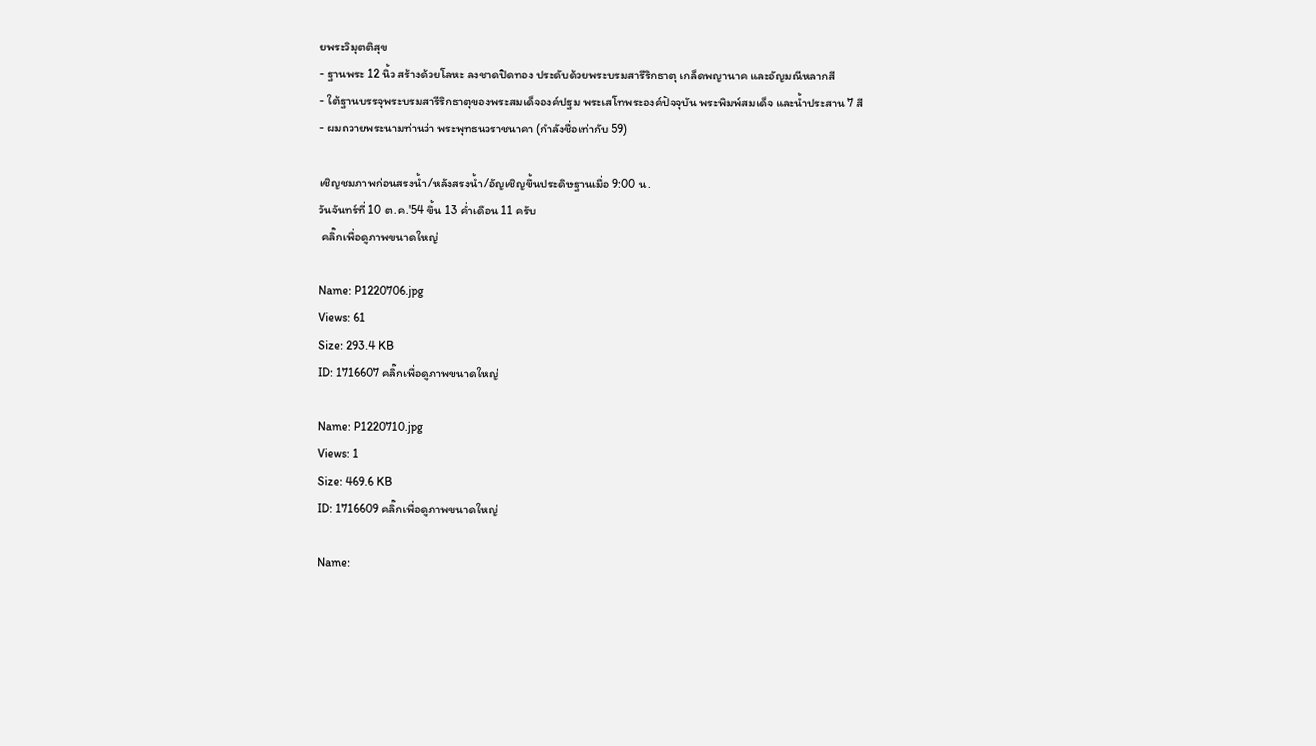ยพระวิมุตติสุข
- ฐานพระ 12 นิ้ว สร้างด้วยโลหะ ลงชาดปิดทอง ประดับด้วยพระบรมสารีริกธาตุ เกล็ดพญานาค และอัญมณีหลากสี
- ใต้ฐานบรรจุพระบรมสารีริกธาตุของพระสมเด็จองค์ปฐม พระเสโทพระองค์ปัจจุบัน พระพิมพ์สมเด็จ และน้ำประสาน 7 สี
- ผมถวายพระนามท่านว่า พระพุทธนวราชนาคา (กำลังชื่อเท่ากับ 59)

เชิญชมภาพก่อนสรงน้ำ/หลังสรงน้ำ/อัญเชิญขึ้นประดิษฐานเมื่อ 9:00 น.
วันจันทร์ที่ 10 ต.ค.'54 ขึ้น 13 ค่ำเดือน 11 ครับ
 คลิ๊กเพื่อดูภาพขนาดใหญ่

Name: P1220706.jpg
Views: 61
Size: 293.4 KB
ID: 1716607 คลิ๊กเพื่อดูภาพขนาดใหญ่

Name: P1220710.jpg
Views: 1
Size: 469.6 KB
ID: 1716609 คลิ๊กเพื่อดูภาพขนาดใหญ่

Name: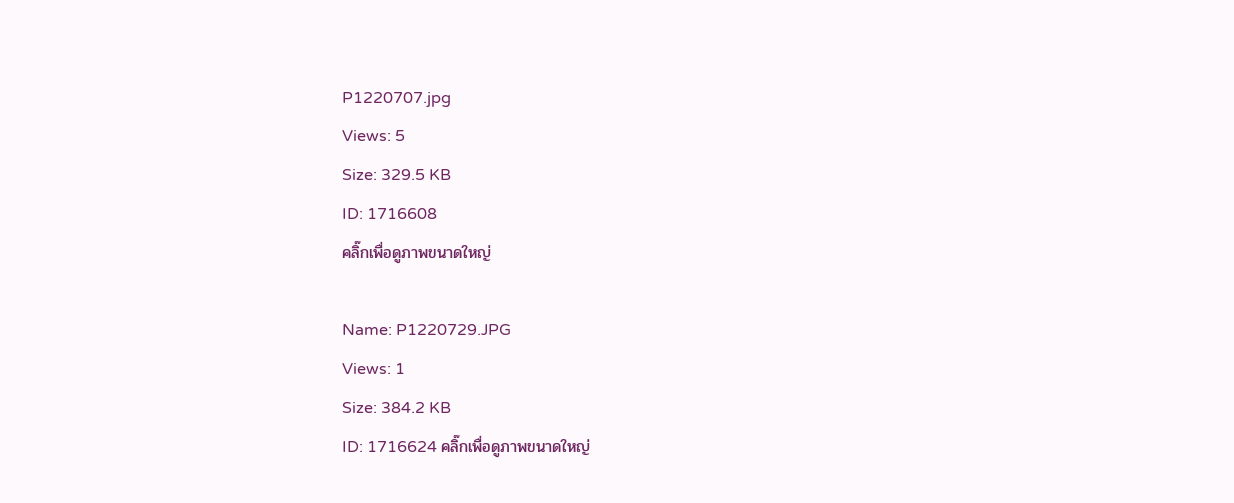P1220707.jpg
Views: 5
Size: 329.5 KB
ID: 1716608
คลิ๊กเพื่อดูภาพขนาดใหญ่

Name: P1220729.JPG
Views: 1
Size: 384.2 KB
ID: 1716624 คลิ๊กเพื่อดูภาพขนาดใหญ่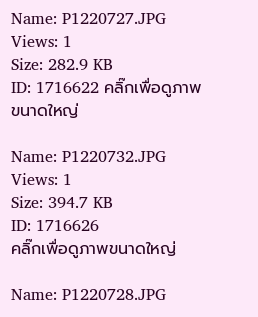Name: P1220727.JPG
Views: 1
Size: 282.9 KB
ID: 1716622 คลิ๊กเพื่อดูภาพขนาดใหญ่

Name: P1220732.JPG
Views: 1
Size: 394.7 KB
ID: 1716626
คลิ๊กเพื่อดูภาพขนาดใหญ่

Name: P1220728.JPG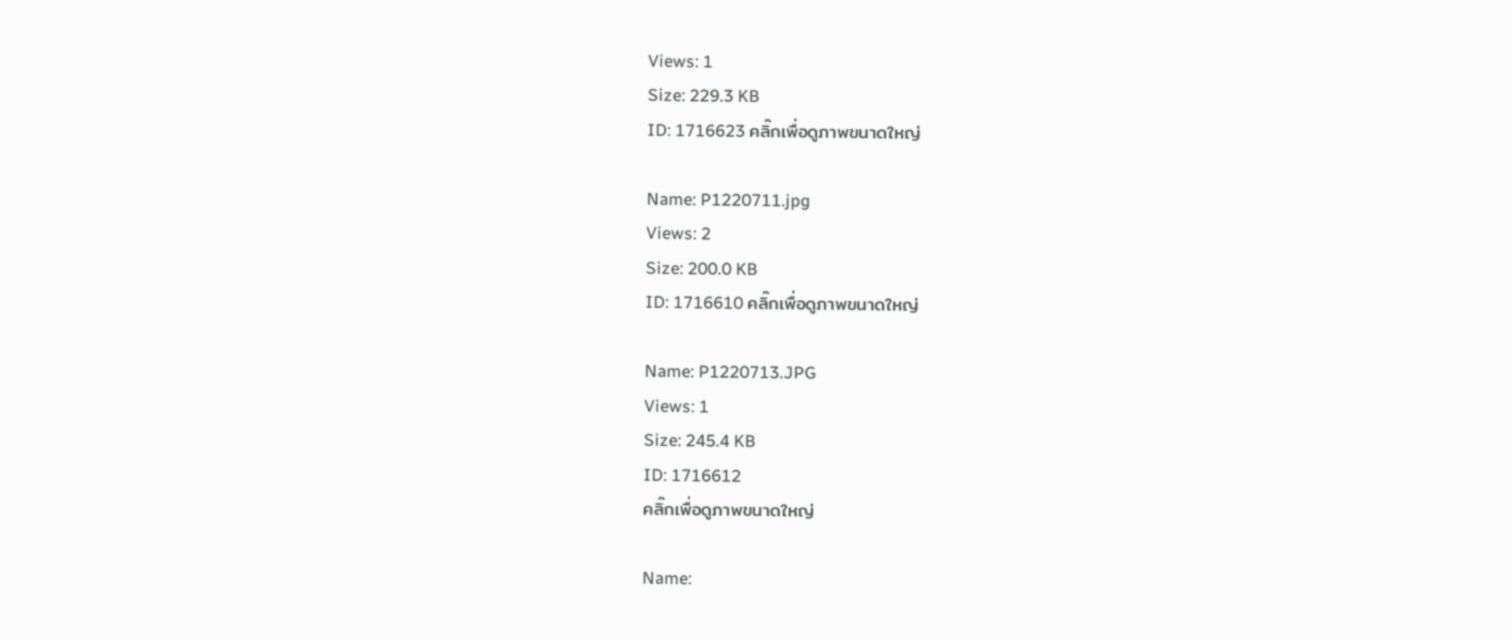Views: 1
Size: 229.3 KB
ID: 1716623 คลิ๊กเพื่อดูภาพขนาดใหญ่

Name: P1220711.jpg
Views: 2
Size: 200.0 KB
ID: 1716610 คลิ๊กเพื่อดูภาพขนาดใหญ่

Name: P1220713.JPG
Views: 1
Size: 245.4 KB
ID: 1716612
คลิ๊กเพื่อดูภาพขนาดใหญ่

Name: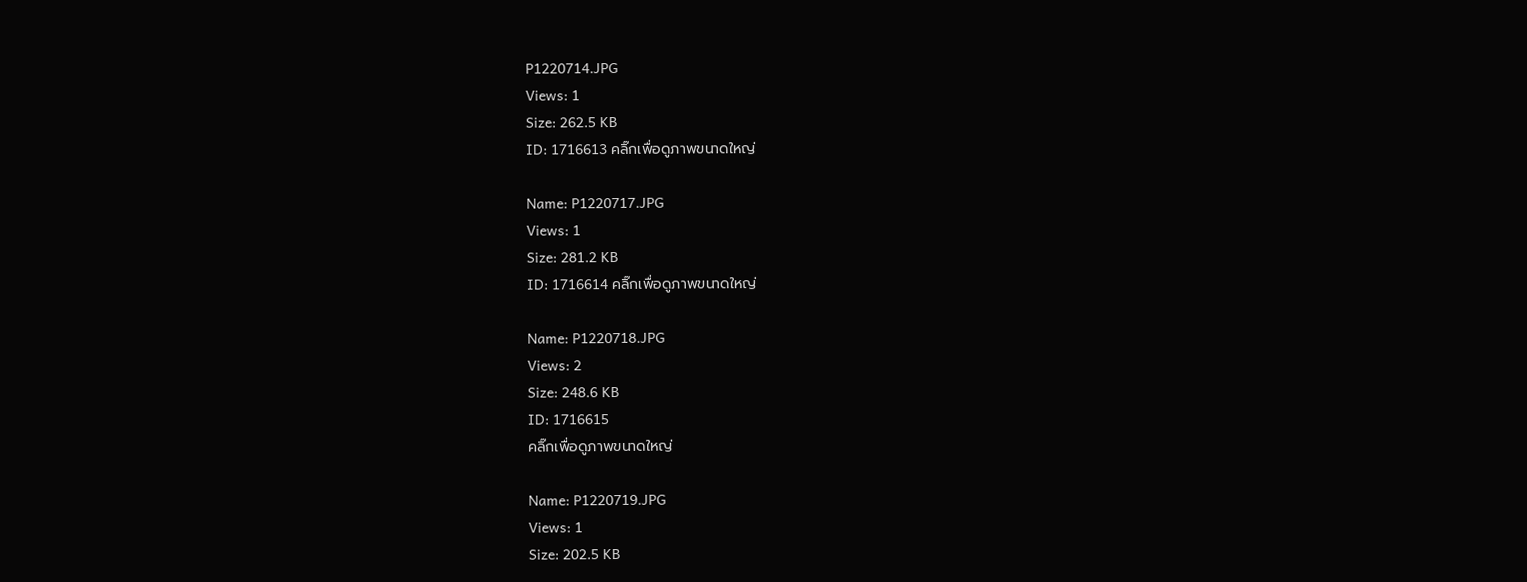P1220714.JPG
Views: 1
Size: 262.5 KB
ID: 1716613 คลิ๊กเพื่อดูภาพขนาดใหญ่

Name: P1220717.JPG
Views: 1
Size: 281.2 KB
ID: 1716614 คลิ๊กเพื่อดูภาพขนาดใหญ่

Name: P1220718.JPG
Views: 2
Size: 248.6 KB
ID: 1716615
คลิ๊กเพื่อดูภาพขนาดใหญ่

Name: P1220719.JPG
Views: 1
Size: 202.5 KB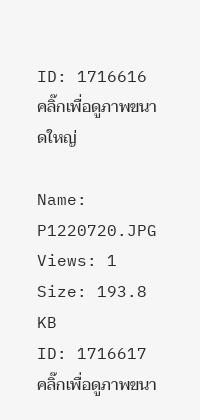ID: 1716616 คลิ๊กเพื่อดูภาพขนาดใหญ่

Name: P1220720.JPG
Views: 1
Size: 193.8 KB
ID: 1716617 คลิ๊กเพื่อดูภาพขนา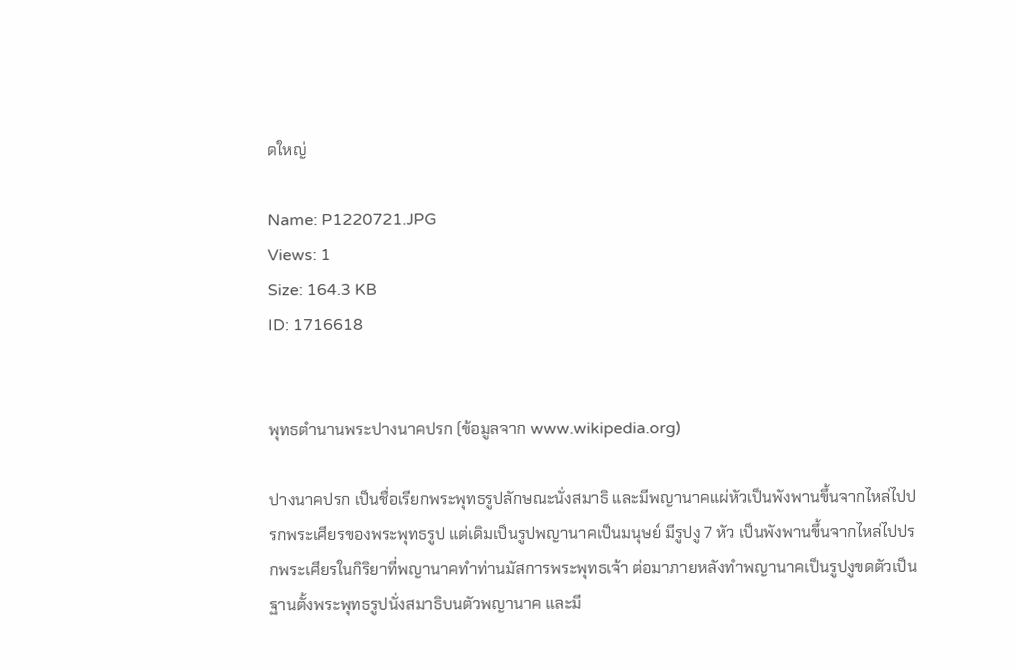ดใหญ่

Name: P1220721.JPG
Views: 1
Size: 164.3 KB
ID: 1716618


พุทธตำนานพระปางนาคปรก (ข้อมูลจาก www.wikipedia.org)

ปางนาคปรก เป็นชื่อเรียกพระพุทธรูปลักษณะนั่งสมาธิ และมีพญานาคแผ่หัวเป็นพังพานขึ้นจากไหล่ไปปรกพระเศียรของพระพุทธรูป แต่เดิมเป็นรูปพญานาคเป็นมนุษย์ มีรูปงู 7 หัว เป็นพังพานขึ้นจากไหล่ไปปรกพระเศียรในกิริยาที่พญานาคทำท่านมัสการพระพุทธเจ้า ต่อมาภายหลังทำพญานาคเป็นรูปงูขดตัวเป็นฐานตั้งพระพุทธรูปนั่งสมาธิบนตัวพญานาค และมี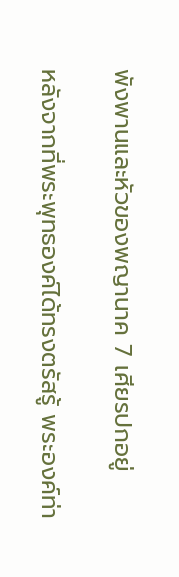พังพานและหัวของพญานาค 7 เศียรปกอยู่

หลังจากที่พระพุทธองค์ได้ทรงตรัสรู้ พระองค์ท่า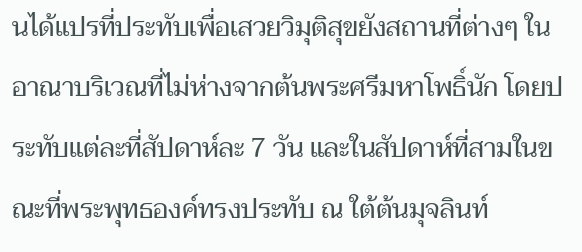นได้แปรที่ประทับเพื่อเสวยวิมุติสุขยังสถานที่ต่างๆ ในอาณาบริเวณที่ไม่ห่างจากต้นพระศรีมหาโพธิ์นัก โดยประทับแต่ละที่สัปดาห์ละ 7 วัน และในสัปดาห์ที่สามในขณะที่พระพุทธองค์ทรงประทับ ณ ใต้ต้นมุจลินท์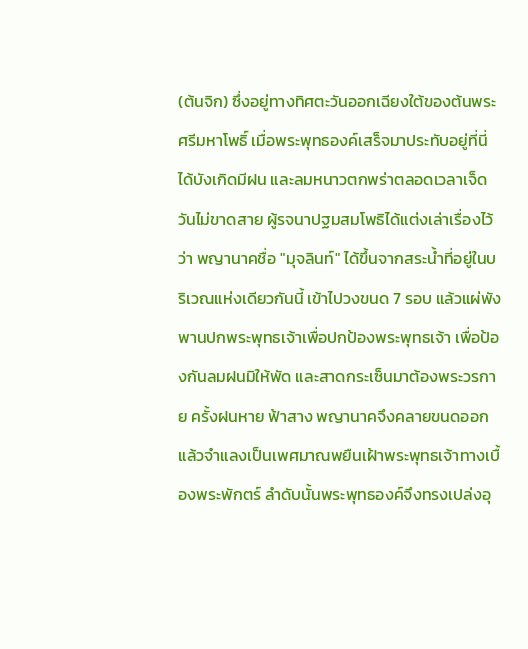(ต้นจิก) ซึ่งอยู่ทางทิศตะวันออกเฉียงใต้ของต้นพระศรีมหาโพธิ์ เมื่อพระพุทธองค์เสร็จมาประทับอยู่ที่นี่ ได้บังเกิดมีฝน และลมหนาวตกพร่าตลอดเวลาเจ็ดวันไม่ขาดสาย ผู้รจนาปฐมสมโพธิได้แต่งเล่าเรื่องไว้ว่า พญานาคชื่อ "มุจลินท์" ได้ขึ้นจากสระน้ำที่อยู่ในบริเวณแห่งเดียวกันนี้ เข้าไปวงขนด 7 รอบ แล้วแผ่พังพานปกพระพุทธเจ้าเพื่อปกป้องพระพุทธเจ้า เพื่อป้องกันลมฝนมิให้พัด และสาดกระเซ็นมาต้องพระวรกาย ครั้งฝนหาย ฟ้าสาง พญานาคจึงคลายขนดออก แล้วจำแลงเป็นเพศมาณพยืนเฝ้าพระพุทธเจ้าทางเบื้องพระพักตร์ ลำดับนั้นพระพุทธองค์จึงทรงเปล่งอุ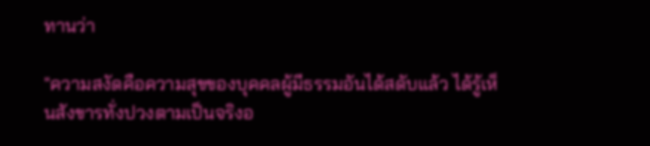ทานว่า

"ความสงัดคือความสุขของบุคคลผู้มีธรรมอันได้สดับแล้ว ได้รู้เห็นสังขารทั่งปวงตามเป็นจริงอ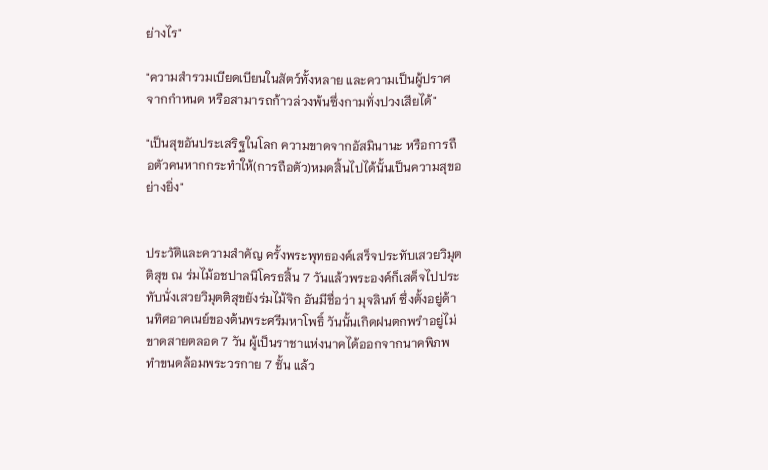ย่างไร"

"ความสำรวมเบียดเบียนในสัตว์ทั้งหลาย และความเป็นผู้ปราศจากกำหนด หรือสามารถก้าวล่วงพ้นซึ่งกามทั่งปวงเสียได้"

"เป็นสุขอันประเสริฐในโลก ความขาดจากอัสมินานะ หรือการถือตัวคนหากกระทำให้(การถือตัว)หมดสิ้นไปได้นั้นเป็นความสุขอย่างยิ่ง"


ประวัติและความสำคัญ ครั้งพระพุทธองค์เสร็จประทับเสวยวิมุตติสุข ณ ร่มไม้อชปาลนิโครธสิ้น 7 วันแล้วพระองค์ก็เสด็จไปประทับนั่งเสวยวิมุตติสุขยังร่มไม้จิก อันมีชื่อว่า มุจลินท์ ซึ่งตั้งอยู่ด้านทิศอาคเนย์ของต้นพระศรีมหาโพธิ์ วันนั้นเกิดฝนตกพรำอยู่ไม่ขาดสายตลอด 7 วัน ผู้เป็นราชาแห่งนาคได้ออกจากนาคพิภพ ทำขนดล้อมพระวรกาย 7 ชั้น แล้ว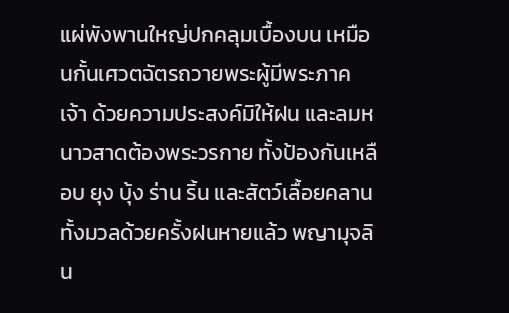แผ่พังพานใหญ่ปกคลุมเบื้องบน เหมือนกั้นเศวตฉัตรถวายพระผู้มีพระภาคเจ้า ด้วยความประสงค์มิให้ฝน และลมหนาวสาดต้องพระวรกาย ทั้งป้องกันเหลือบ ยุง บุ้ง ร่าน ริ้น และสัตว์เลื้อยคลานทั้งมวลด้วยครั้งฝนหายแล้ว พญามุจลิน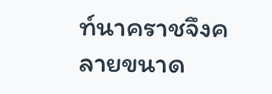ท์นาคราชจึงคลายขนาด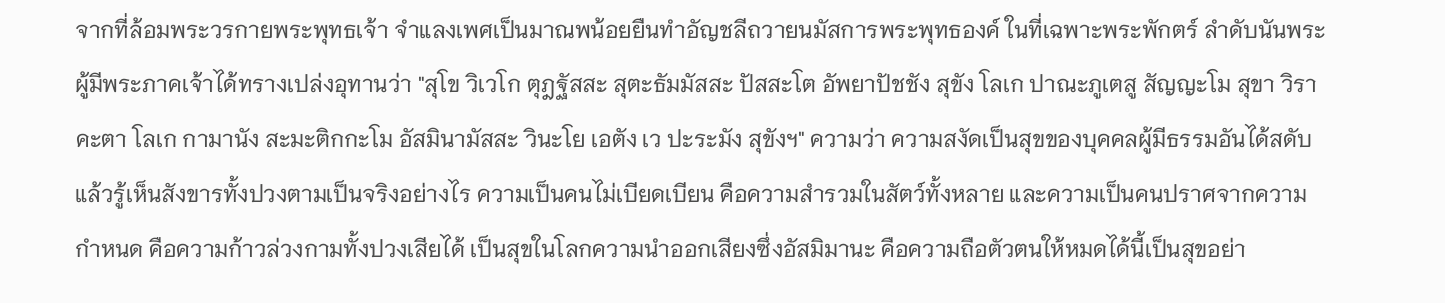จากที่ล้อมพระวรกายพระพุทธเจ้า จำแลงเพศเป็นมาณพน้อยยืนทำอัญชลีถวายนมัสการพระพุทธองค์ ในที่เฉพาะพระพักตร์ ลำดับนันพระผู้มีพระภาคเจ้าได้ทรางเปล่งอุทานว่า "สุโข วิเวโก ตุฎฐัสสะ สุตะธัมมัสสะ ปัสสะโต อัพยาปัชชัง สุขัง โลเก ปาณะภูเตสู สัญญะโม สุขา วิราคะตา โลเก กามานัง สะมะติกกะโม อัสมินามัสสะ วินะโย เอตัง เว ปะระมัง สุขังฯ" ความว่า ความสงัดเป็นสุขของบุคคลผู้มีธรรมอันได้สดับแล้วรู้เห็นสังขารทั้งปวงตามเป็นจริงอย่างไร ความเป็นคนไม่เบียดเบียน คือความสำรวมในสัตว์ทั้งหลาย และความเป็นคนปราศจากความกำหนด คือความก้าวล่วงกามทั้งปวงเสียได้ เป็นสุขในโลกความนำออกเสียงซึ่งอัสมิมานะ คือความถือตัวตนให้หมดได้นี้เป็นสุขอย่า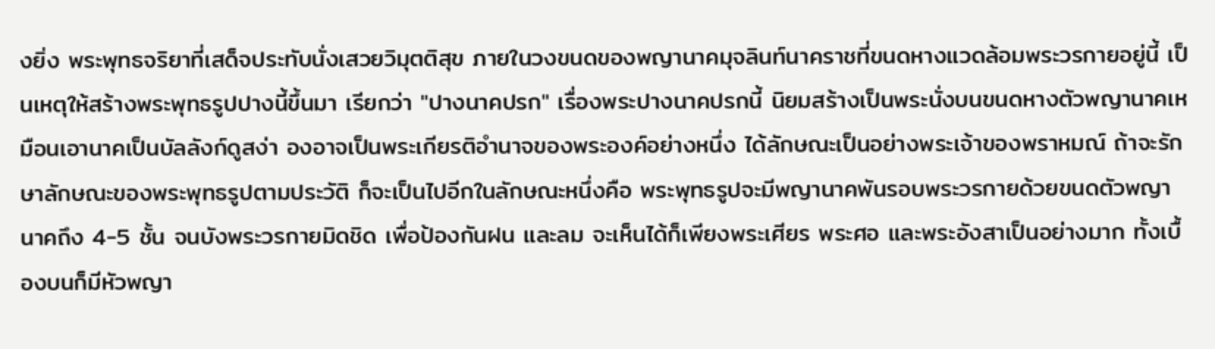งยิ่ง พระพุทธจริยาที่เสด็จประทับนั่งเสวยวิมุตติสุข ภายในวงขนดของพญานาคมุจลินท์นาคราชที่ขนดหางแวดล้อมพระวรกายอยู่นี้ เป็นเหตุให้สร้างพระพุทธรูปปางนี้ขึ้นมา เรียกว่า "ปางนาคปรก" เรื่องพระปางนาคปรกนี้ นิยมสร้างเป็นพระนั่งบนขนดหางตัวพญานาคเหมือนเอานาคเป็นบัลลังก์ดูสง่า องอาจเป็นพระเกียรติอำนาจของพระองค์อย่างหนึ่ง ได้ลักษณะเป็นอย่างพระเจ้าของพราหมณ์ ถ้าจะรักษาลักษณะของพระพุทธรูปตามประวัติ ก็จะเป็นไปอีกในลักษณะหนึ่งคือ พระพุทธรูปจะมีพญานาคพันรอบพระวรกายด้วยขนดตัวพญานาคถึง 4-5 ชั้น จนบังพระวรกายมิดชิด เพื่อป้องกันฝน และลม จะเห็นได้ก็เพียงพระเศียร พระศอ และพระอังสาเป็นอย่างมาก ทั้งเบื้องบนก็มีหัวพญา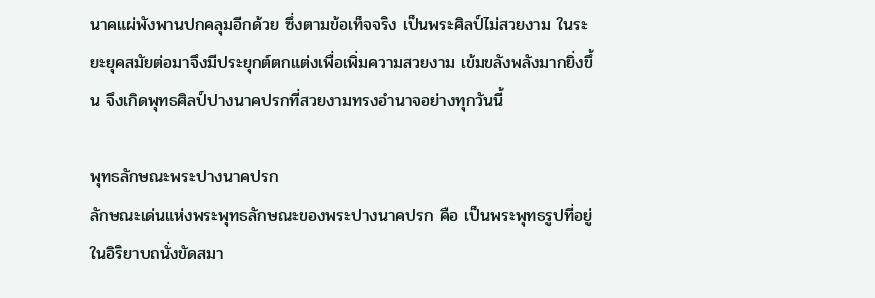นาคแผ่พังพานปกคลุมอีกด้วย ซึ่งตามข้อเท็จจริง เป็นพระศิลป์ไม่สวยงาม ในระยะยุคสมัยต่อมาจึงมีประยุกต์ตกแต่งเพื่อเพิ่มความสวยงาม เข้มขลังพลังมากยิ่งขึ้น จึงเกิดพุทธศิลป์ปางนาคปรกที่สวยงามทรงอำนาจอย่างทุกวันนี้

พุทธลักษณะพระปางนาคปรก
ลักษณะเด่นแห่งพระพุทธลักษณะของพระปางนาคปรก คือ เป็นพระพุทธรูปที่อยู่ในอิริยาบถนั่งขัดสมา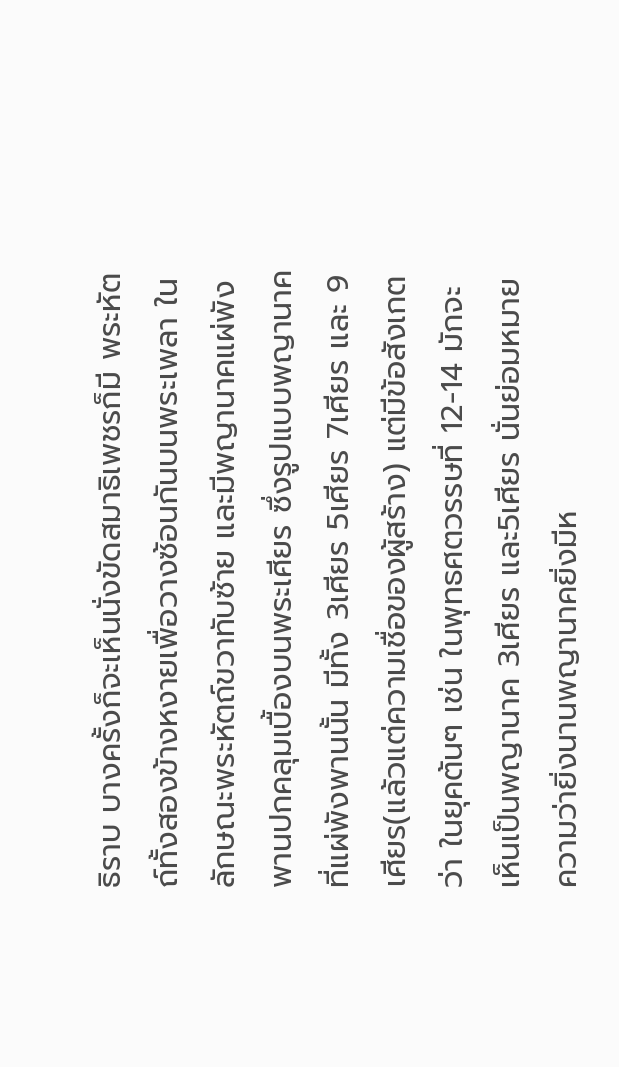ธิราบ บางครั้งก็จะเห็นนั่งขัดสมาธิเพชรก็มี พระหัตถ์ทั้งสองข้างหงายเพื่อวางซ้อนกันบนพระเพลา ในลักษณะพระหัตถ์ขวาทับซ้าย และมีพญานาคแผ่พังพานปกคลุมเบื้องบนพระเศียร ซึ่งรูปแบบพญานาคที่แผ่พังพานนั้น มีทั้ง 3เศียร 5เศียร 7เศียร และ 9เศียร(แล้วแต่ความเชื่อของผู้สร้าง) แต่มีข้อสังเกตว่า ในยุคต้นๆ เช่น ในพุทธศตวรรษที่ 12-14 มักจะเห็นเป็นพญานาค 3เศียร และ5เศียร นั่นย่อมหมายความว่ายิ่งนานพญานาคยิ่งมีห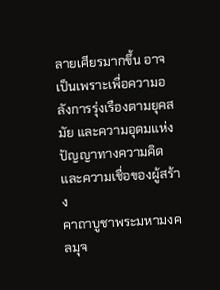ลายเศียรมากขึ้น อาจเป็นเพราะเพื่อความอลังการรุ่งเรืองตามยุคสมัย และความอุดมแห่งปัญญาทางความคิด และความเชื่อของผู้สร้าง
คาถาบูชาพระมหามงคลมุจ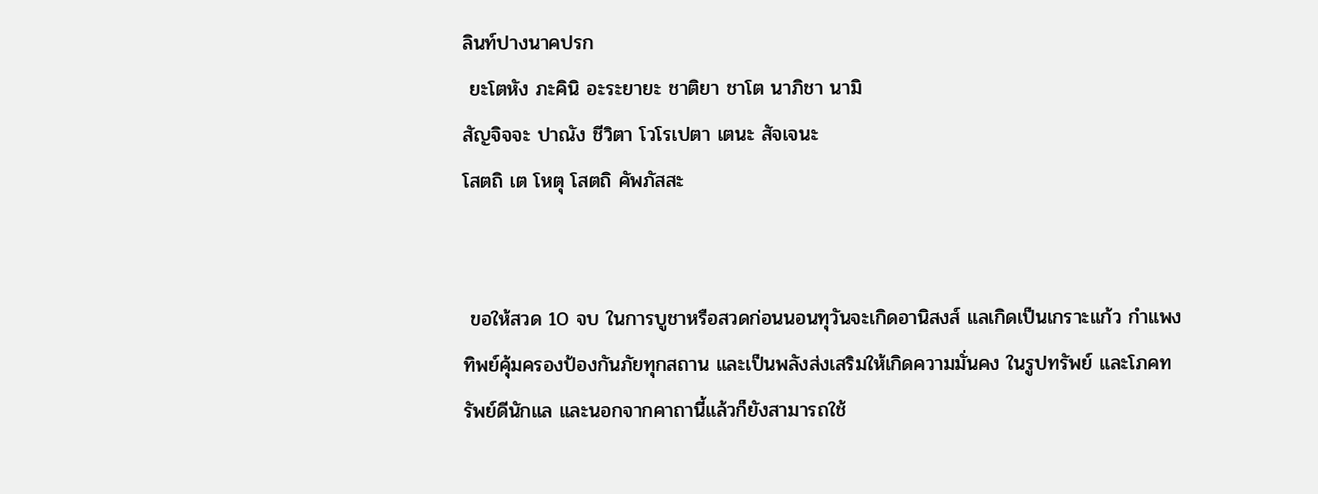ลินท์ปางนาคปรก
 ยะโตหัง ภะคินิ อะระยายะ ชาติยา ชาโต นาภิชา นามิ
สัญจิจจะ ปาณัง ชีวิตา โวโรเปตา เตนะ สัจเจนะ
โสตถิ เต โหตุ โสตถิ คัพภัสสะ


 ขอให้สวด 10 จบ ในการบูชาหรือสวดก่อนนอนทุวันจะเกิดอานิสงส์ แลเกิดเป็นเกราะแก้ว กำแพงทิพย์คุ้มครองป้องกันภัยทุกสถาน และเป็นพลังส่งเสริมให้เกิดความมั่นคง ในรูปทรัพย์ และโภคทรัพย์ดีนักแล และนอกจากคาถานี้แล้วก็ยังสามารถใช้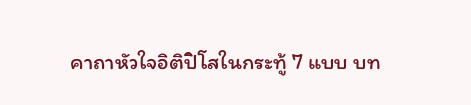คาถาหัวใจอิติปิโสในกระทู้ 7 แบบ บท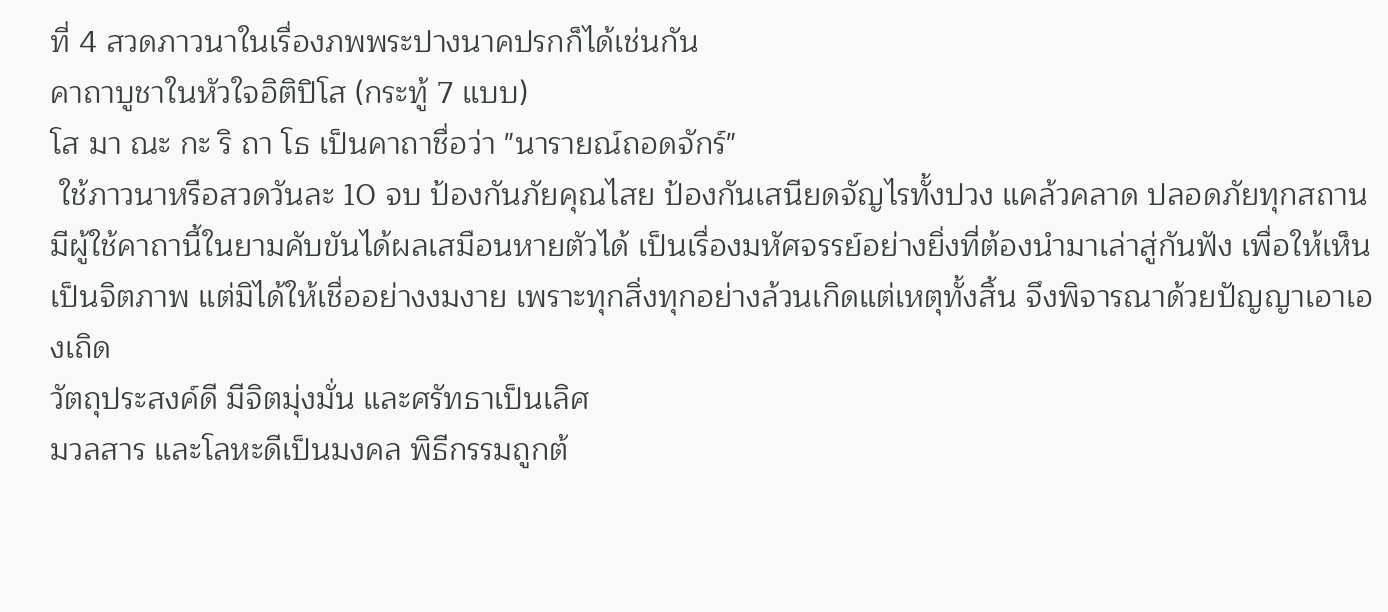ที่ 4 สวดภาวนาในเรื่องภพพระปางนาคปรกก็ได้เช่นกัน
คาถาบูชาในหัวใจอิติปิโส (กระทู้ 7 แบบ)
โส มา ณะ กะ ริ ถา โธ เป็นคาถาชื่อว่า "นารายณ์ถอดจักร์"
 ใช้ภาวนาหรือสวดวันละ 10 จบ ป้องกันภัยคุณไสย ป้องกันเสนียดจัญไรทั้งปวง แคล้วคลาด ปลอดภัยทุกสถาน มีผู้ใช้คาถานี้ในยามคับขันได้ผลเสมือนหายตัวได้ เป็นเรื่องมหัศจรรย์อย่างยิ่งที่ต้องนำมาเล่าสู่กันฟัง เพื่อให้เห็นเป็นจิตภาพ แต่มิได้ให้เชื่ออย่างงมงาย เพราะทุกสิ่งทุกอย่างล้วนเกิดแต่เหตุทั้งสิ้น จึงพิจารณาด้วยปัญญาเอาเองเถิด
วัตถุประสงค์ดี มีจิตมุ่งมั่น และศรัทธาเป็นเลิศ
มวลสาร และโลหะดีเป็นมงคล พิธีกรรมถูกต้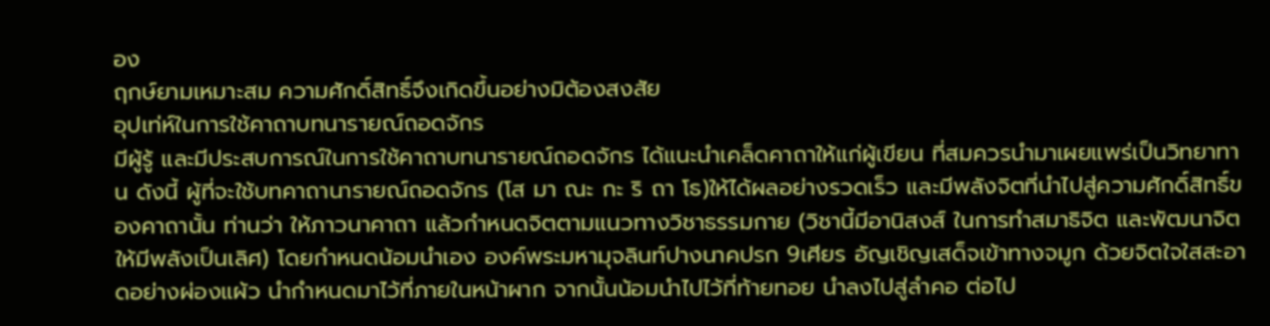อง
ฤกษ์ยามเหมาะสม ความศักดิ์สิทธิ์จึงเกิดขึ้นอย่างมิต้องสงสัย
อุปเท่ห์ในการใช้คาถาบทนารายณ์ถอดจักร
มีผู้รู้ และมีประสบการณ์ในการใช้คาถาบทนารายณ์ถอดจักร ได้แนะนำเคล็ดคาถาให้แก่ผู้เขียน ที่สมควรนำมาเผยแพร่เป็นวิทยาทาน ดังนี้ ผู้ที่จะใช้บทคาถานารายณ์ถอดจักร (โส มา ณะ กะ ริ ถา โธ)ให้ได้ผลอย่างรวดเร็ว และมีพลังจิตที่นำไปสู่ความศักดิ์สิทธิ์ของคาถานั้น ท่านว่า ให้ภาวนาคาถา แล้วกำหนดจิตตามแนวทางวิชาธรรมกาย (วิชานี้มีอานิสงส์ ในการทำสมาธิจิต และพัฒนาจิตให้มีพลังเป็นเลิศ) โดยกำหนดน้อมนำเอง องค์พระมหามุจลินท์ปางนาคปรก 9เศียร อัญเชิญเสด็จเข้าทางจมูก ด้วยจิตใจใสสะอาดอย่างผ่องแผ้ว นำกำหนดมาไว้ที่ภายในหน้าผาก จากนั้นน้อมนำไปไว้ที่ท้ายทอย นำลงไปสู่ลำคอ ต่อไป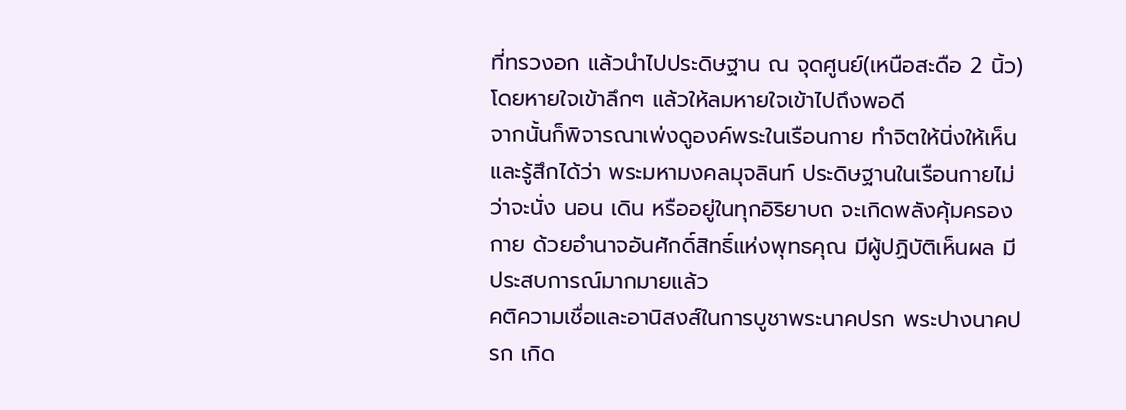ที่ทรวงอก แล้วนำไปประดิษฐาน ณ จุดศูนย์(เหนือสะดือ 2 นิ้ว)โดยหายใจเข้าลึกๆ แล้วให้ลมหายใจเข้าไปถึงพอดี
จากนั้นก็พิจารณาเพ่งดูองค์พระในเรือนกาย ทำจิตให้นิ่งให้เห็น และรู้สึกได้ว่า พระมหามงคลมุจลินท์ ประดิษฐานในเรือนกายไม่ว่าจะนั่ง นอน เดิน หรืออยู่ในทุกอิริยาบถ จะเกิดพลังคุ้มครองกาย ด้วยอำนาจอันศักดิ์สิทธิ์แห่งพุทธคุณ มีผู้ปฏิบัติเห็นผล มีประสบการณ์มากมายแล้ว
คติความเชื่อและอานิสงส์ในการบูชาพระนาคปรก พระปางนาคปรก เกิด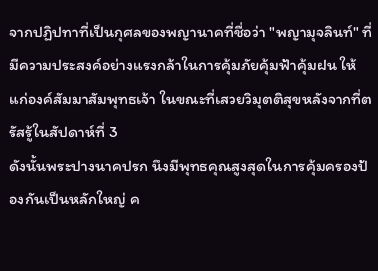จากปฏิปทาที่เป็นกุศลของพญานาคที่ชื่อว่า "พญามุจลินท์" ที่มีความประสงค์อย่างแรงกล้าในการคุ้มภัยคุ้มฟ้าคุ้มฝน ให้แก่องค์สัมมาสัมพุทธเจ้า ในขณะที่เสวยวิมุตติสุขหลังจากที่ตรัสรู้ในสัปดาห์ที่ 3
ดังนั้นพระปางนาคปรก นึงมีพุทธคุณสูงสุดในการคุ้มครองป้องกันเป็นหลักใหญ่ ค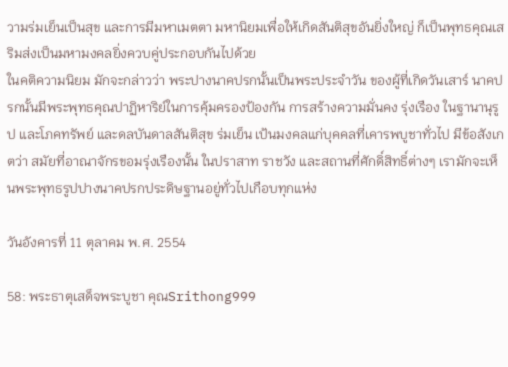วามร่มเย็นเป็นสุข และการมีมหาเมตตา มหานิยมเพื่อให้เกิดสันติสุขอันยิ่งใหญ่ ก็เป็นพุทธคุณเสริมส่งเป็นมหามงคลยิ่งควบคู่ประกอบกันไปด้วย
ในคติความนิยม มักจะกล่าวว่า พระปางนาคปรกนั้นเป็นพระประจำวัน ของผู้ที่เกิดวันเสาร์ นาคปรกนั้นมีพระพุทธคุณปาฏิหาริย์ในการคุ้มครองป้องกัน การสร้างความมั่นคง รุ่งเรือง ในฐานานุรูป และโภคทรัพย์ และดลบันดาลสันติสุข ร่มเย็น เป้นมงคลแก่บุคคลที่เคารพบูชาทั่วไป มีข้อสังเกตว่า สมัยที่อาณาจักรขอมรุ่งเรืองนั้น ในปราสาท ราชวัง และสถานที่ศักดิ์สิทธิ์ต่างๆ เรามักจะเห็นพระพุทธรูปปางนาคปรกประดิษฐานอยู่ทั่วไปเกือบทุกแห่ง

วันอังคารที่ 11 ตุลาคม พ.ศ. 2554

58: พระธาตุเสด็จพระบูชา คุณSrithong999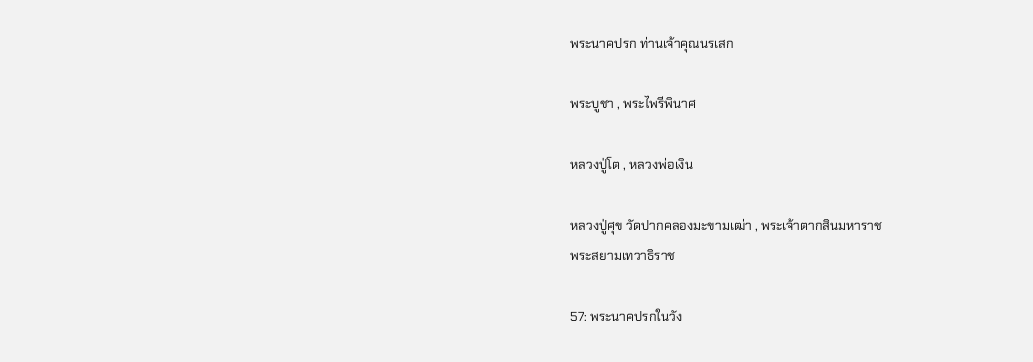พระนาคปรก ท่านเจ้าคุณนรเสก

พระบูชา , พระไพรีพินาศ

หลวงปู่โต , หลวงพ่อเงิน

หลวงปู่ศุข วัดปากคลองมะขามเฒ่า , พระเจ้าตากสินมหาราช
พระสยามเทวาธิราช

57: พระนาคปรกในวัง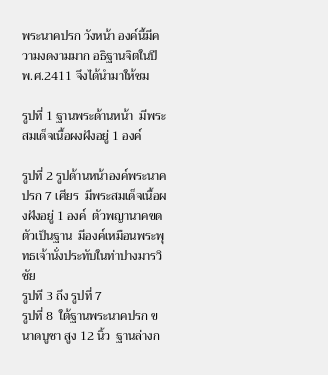พระนาคปรก วังหน้า องค์นี้มีความงดงามมาก อธิฐานจิตในปี พ.ศ.2411 จึงได้นำมาให้ชม

รูปที่ 1 ฐานพระด้านหน้า  มีพระสมเด็จเนื้อผงฝังอยู่ 1 องค์

รูปที่ 2 รูปด้านหน้าองค์พระนาคปรก 7 เศียร  มีพระสมเด็จเนื้อผงฝังอยู่ 1 องค์  ตัวพญานาคขดตัวเป็นฐาน  มีองค์เหมือนพระพุทธเจ้านั่งประทับในท่าปางมารวิชัย
รูปที 3 ถึง รูปที่ 7
รูปที่ 8  ใต้ฐานพระนาคปรก ขนาดบูชา สูง 12 นิ้ว  ฐานล่างก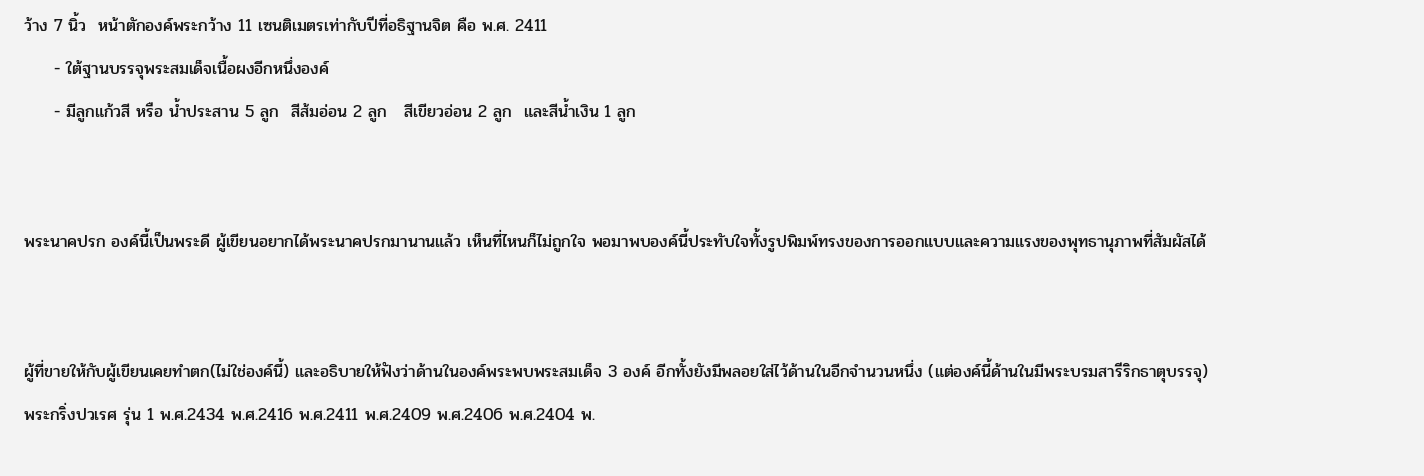ว้าง 7 นิ้ว  หน้าตักองค์พระกว้าง 11 เซนติเมตรเท่ากับปีที่อธิฐานจิต คือ พ.ศ. 2411
     - ใต้ฐานบรรจุพระสมเด็จเนื้อผงอีกหนึ่งองค์
     - มีลูกแก้วสี หรือ น้ำประสาน 5 ลูก  สีส้มอ่อน 2 ลูก   สีเขียวอ่อน 2 ลูก  และสีน้ำเงิน 1 ลูก


พระนาคปรก องค์นี้เป็นพระดี ผู้เขียนอยากได้พระนาคปรกมานานแล้ว เห็นที่ไหนก็ไม่ถูกใจ พอมาพบองค์นี้ประทับใจทั้งรูปพิมพ์ทรงของการออกแบบและความแรงของพุทธานุภาพที่สัมผัสได้


ผู้ที่ขายให้กับผู้เขียนเคยทำตก(ไม่ใช่องค์นี้) และอธิบายให้ฟังว่าด้านในองค์พระพบพระสมเด็จ 3 องค์ อีกทั้งยังมีพลอยใส่ไว้ด้านในอีกจำนวนหนึ่ง (แต่องค์นี้ด้านในมีพระบรมสารีริกธาตุบรรจุ)
พระกริ่งปวเรศ รุ่น 1 พ.ศ.2434 พ.ศ.2416 พ.ศ.2411 พ.ศ.2409 พ.ศ.2406 พ.ศ.2404 พ.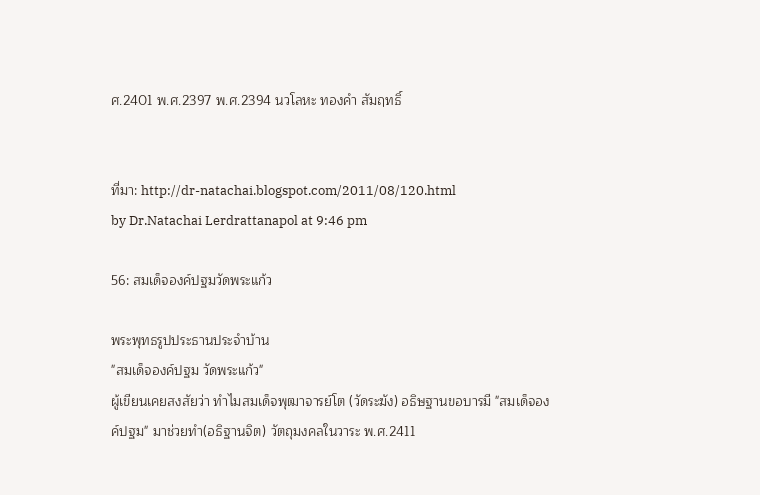ศ.2401 พ.ศ.2397 พ.ศ.2394 นวโลหะ ทองคำ สัมฤทธิ์


ที่มา: http://dr-natachai.blogspot.com/2011/08/120.html
by Dr.Natachai Lerdrattanapol at 9:46 pm

56: สมเด็จองค์ปฐมวัดพระแก้ว

พระพุทธรูปประธานประจำบ้าน
"สมเด็จองค์ปฐม วัดพระแก้ว"
ผู้เขียนเคยสงสัยว่า ทำไมสมเด็จพุฒาจารย์โต (วัดระฆัง) อธิษฐานขอบารมี "สมเด็จองค์ปฐม" มาช่วยทำ(อธิฐานจิต) วัตถุมงคลในวาระ พ.ศ.2411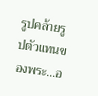รูปคล้ายรูปตัวแทนของพระ...อ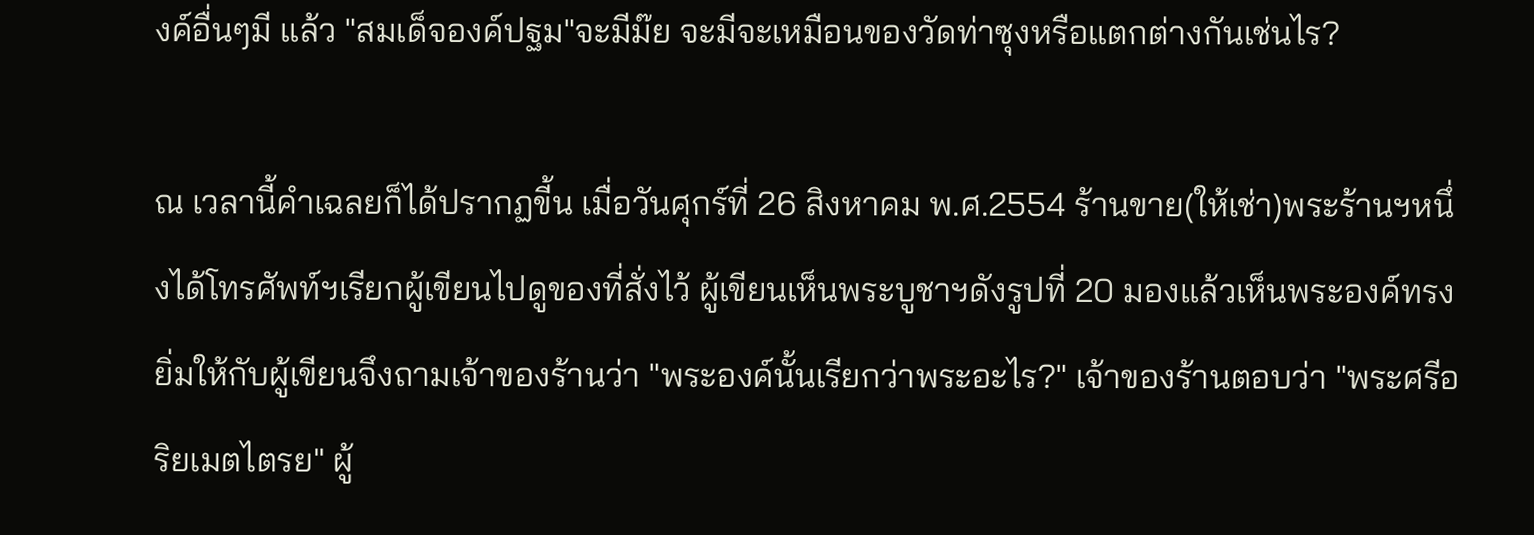งค์อื่นๆมี แล้ว "สมเด็จองค์ปฐม"จะมีม๊ย จะมีจะเหมือนของวัดท่าซุงหรือแตกต่างกันเช่นไร?

ณ เวลานี้คำเฉลยก็ได้ปรากฏขี้น เมื่อวันศุกร์ที่ 26 สิงหาคม พ.ศ.2554 ร้านขาย(ให้เช่า)พระร้านฯหนึ่งได้โทรศัพท์ฯเรียกผู้เขียนไปดูของที่สั่งไว้ ผู้เขียนเห็นพระบูชาฯดังรูปที่ 20 มองแล้วเห็นพระองค์ทรงยิ่มให้กับผู้เขียนจึงถามเจ้าของร้านว่า "พระองค์นั้นเรียกว่าพระอะไร?" เจ้าของร้านตอบว่า "พระศรีอริยเมตไตรย" ผู้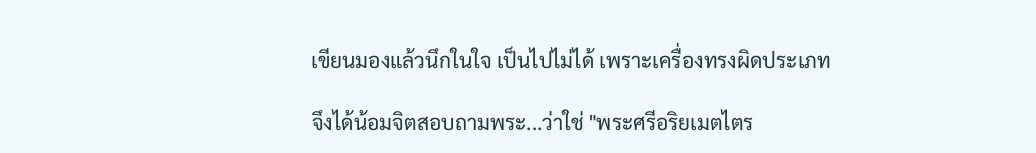เขียนมองแล้วนึกในใจ เป็นไปไม่ได้ เพราะเครื่องทรงผิดประเภท

จึงได้น้อมจิตสอบถามพระ...ว่าใช่ "พระศรีอริยเมตไตร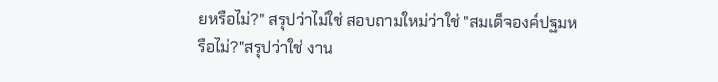ยหรือไม่?" สรุปว่าไม่ใช่ สอบถามใหม่ว่าใช่ "สมเด็จองค์ปฐมหรือไม่?"สรุปว่าใช่ งาน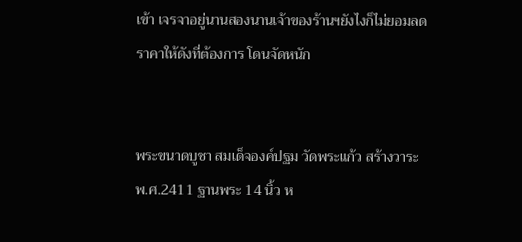เข้า เจรจาอยู่นานสองนานเจ้าของร้านฯยังไงก็ไม่ยอมลดราคาให้ดังที่ต้องการ โดนจัดหนัก


พระขนาดบูชา สมเด็จองค์ปฐม วัดพระแก้ว สร้างวาระ พ.ศ.2411 ฐานพระ 14 นิ้ว ห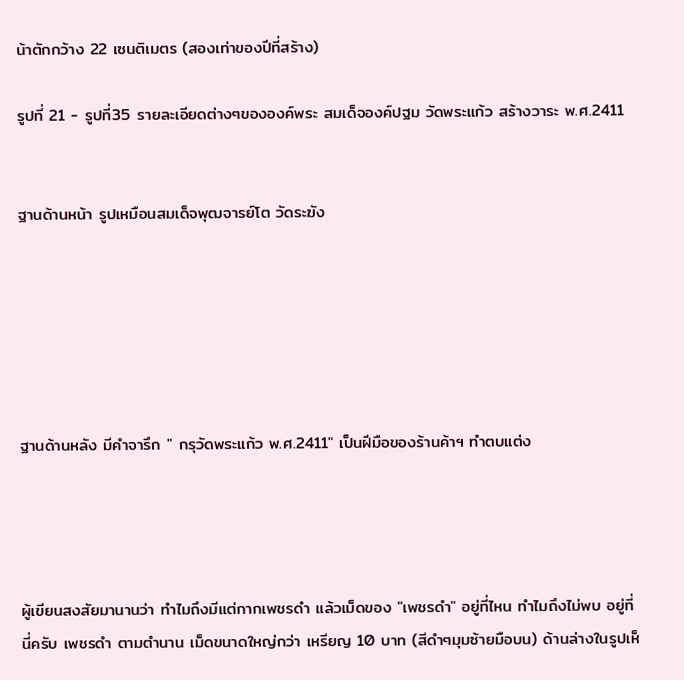น้าตักกว้าง 22 เซนติเมตร (สองเท่าของปีที่สร้าง)

รูปที่ 21 - รูปที่35 รายละเอียดต่างๆขององค์พระ สมเด็จองค์ปฐม วัดพระแก้ว สร้างวาระ พ.ศ.2411


ฐานด้านหน้า รูปเหมือนสมเด็จพุฒจารย์โต วัดระฆัง






ฐานด้านหลัง มีคำจารึก " กรุวัดพระแก้ว พ.ศ.2411" เป็นฝีมือของร้านค้าฯ ทำตบแต่ง




ผู้เขียนสงสัยมานานว่า ทำไมถึงมีแต่กากเพชรดำ แล้วเม็ดของ "เพชรดำ" อยู่ที่ไหน ทำไมถึงไม่พบ อยู่ที่นี่ครับ เพชรดำ ตามตำนาน เม็ดขนาดใหญ่กว่า เหรียญ 10 บาท (สีดำๆมุมซ้ายมือบน) ด้านล่างในรูปเห็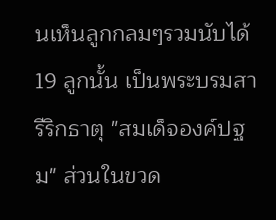นเห็นลูกกลมๆรวมนับได้ 19 ลูกนั้น เป็นพระบรมสารีริกธาตุ "สมเด็จองค์ปฐม" ส่วนในขวด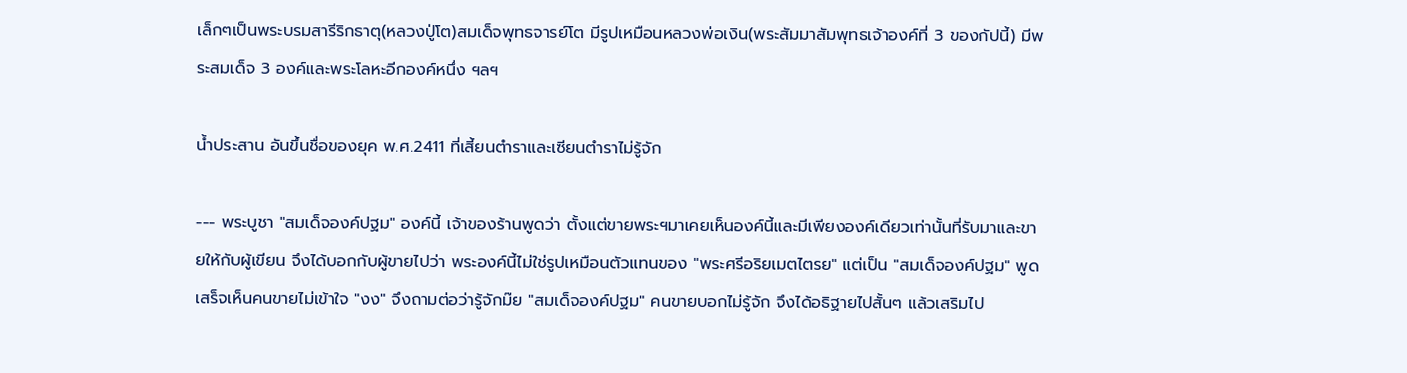เล็กๆเป็นพระบรมสารีริกธาตุ(หลวงปู่โต)สมเด็จพุทธจารย์โต มีรูปเหมือนหลวงพ่อเงิน(พระสัมมาสัมพุทธเจ้าองค์ที่ 3 ของกัปนี้) มีพระสมเด็จ 3 องค์และพระโลหะอีกองค์หนึ่ง ฯลฯ

น้ำประสาน อันขึ้นชื่อของยุค พ.ศ.2411 ที่เสี้ยนตำราและเซียนตำราไม่รู้จัก

--- พระบูชา "สมเด็จองค์ปฐม" องค์นี้ เจ้าของร้านพูดว่า ตั้งแต่ขายพระฯมาเคยเห็นองค์นี้และมีเพียงองค์เดียวเท่านั้นที่รับมาและขายให้กับผู้เขียน จึงได้บอกกับผู้ขายไปว่า พระองค์นี้ไม่ใช่รูปเหมือนตัวแทนของ "พระศรีอริยเมตไตรย" แต่เป็น "สมเด็จองค์ปฐม" พูดเสร็จเห็นคนขายไม่เข้าใจ "งง" จึงถามต่อว่ารู้จักม๊ย "สมเด็จองค์ปฐม" คนขายบอกไม่รู้จัก จึงได้อธิฐายไปสั้นๆ แล้วเสริมไป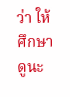ว่า ให้ศึกษาดูนะ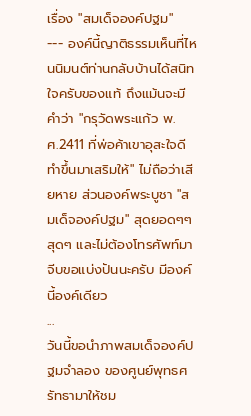เรื่อง "สมเด็จองค์ปฐม"
--- องค์นี้ญาติธรรมเห็นที่ไหนนิมนต์ท่านกลับบ้านได้สนิทใจครับของแท้ ถึงแม้นจะมีคำว่า "กรุวัดพระแก้ว พ.ศ.2411 ที่พ่อค้าเขาอุสะใจดีทำขึ้นมาเสริมให้" ไม่ถือว่าเสียหาย ส่วนองค์พระบูชา "สมเด็จองค์ปฐม" สุดยอดๆๆสุดๆ และไม่ต้องโทรศัพท์มาจีบขอแบ่งปันนะครับ มีองค์นี้องค์เดียว
...
วันนี้ขอนำภาพสมเด็จองค์ปฐมจำลอง ของศูนย์พุทธศรัทธามาให้ชม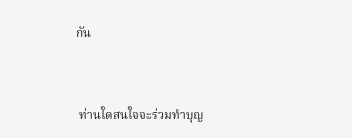กัน


 ท่านใดสนใจจะร่วมทำบุญ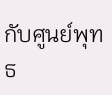กับศูนย์พุทธ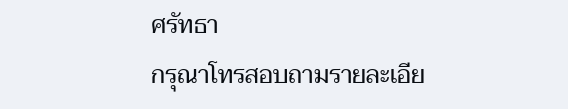ศรัทธา
กรุณาโทรสอบถามรายละเอีย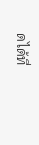ดได้ที่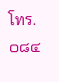โทร. ๐๘๔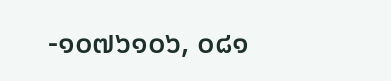-๑๐๗๖๑๐๖, ๐๘๑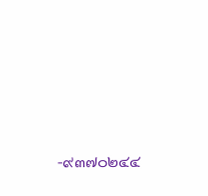-๙๓๗๐๒๔๔